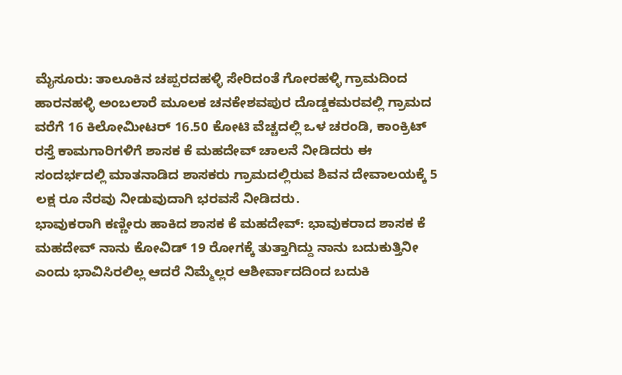ಮೈಸೂರು: ತಾಲೂಕಿನ ಚಪ್ಪರದಹಳ್ಳಿ ಸೇರಿದಂತೆ ಗೋರಹಳ್ಳಿ ಗ್ರಾಮದಿಂದ ಹಾರನಹಳ್ಳಿ ಅಂಬಲಾರೆ ಮೂಲಕ ಚನಕೇಶವಪುರ ದೊಡ್ಡಕಮರವಲ್ಲಿ ಗ್ರಾಮದ ವರೆಗೆ 16 ಕಿಲೋಮೀಟರ್ 16.50 ಕೋಟಿ ವೆಚ್ಚದಲ್ಲಿ ಒಳ ಚರಂಡಿ, ಕಾಂಕ್ರಿಟ್ ರಸ್ತೆ ಕಾಮಗಾರಿಗಳಿಗೆ ಶಾಸಕ ಕೆ ಮಹದೇವ್ ಚಾಲನೆ ನೀಡಿದರು ಈ ಸಂದರ್ಭದಲ್ಲಿ ಮಾತನಾಡಿದ ಶಾಸಕರು ಗ್ರಾಮದಲ್ಲಿರುವ ಶಿವನ ದೇವಾಲಯಕ್ಕೆ 5 ಲಕ್ಷ ರೂ ನೆರವು ನೀಡುವುದಾಗಿ ಭರವಸೆ ನೀಡಿದರು.
ಭಾವುಕರಾಗಿ ಕಣ್ಣೀರು ಹಾಕಿದ ಶಾಸಕ ಕೆ ಮಹದೇವ್: ಭಾವುಕರಾದ ಶಾಸಕ ಕೆ ಮಹದೇವ್ ನಾನು ಕೋವಿಡ್ 19 ರೋಗಕ್ಕೆ ತುತ್ತಾಗಿದ್ದು ನಾನು ಬದುಕುತ್ತಿನೀ ಎಂದು ಭಾವಿಸಿರಲಿಲ್ಲ ಆದರೆ ನಿಮ್ಮೆಲ್ಲರ ಆಶೀರ್ವಾದದಿಂದ ಬದುಕಿ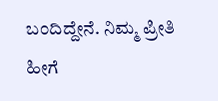ಬಂದಿದ್ದೇನೆ. ನಿಮ್ಮ ಪ್ರೀತಿ ಹೀಗೆ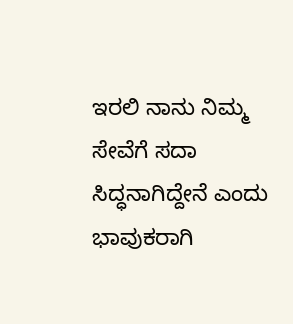ಇರಲಿ ನಾನು ನಿಮ್ಮ ಸೇವೆಗೆ ಸದಾ ಸಿದ್ಧನಾಗಿದ್ದೇನೆ ಎಂದು ಭಾವುಕರಾಗಿ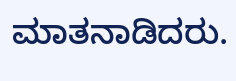ಮಾತನಾಡಿದರು.